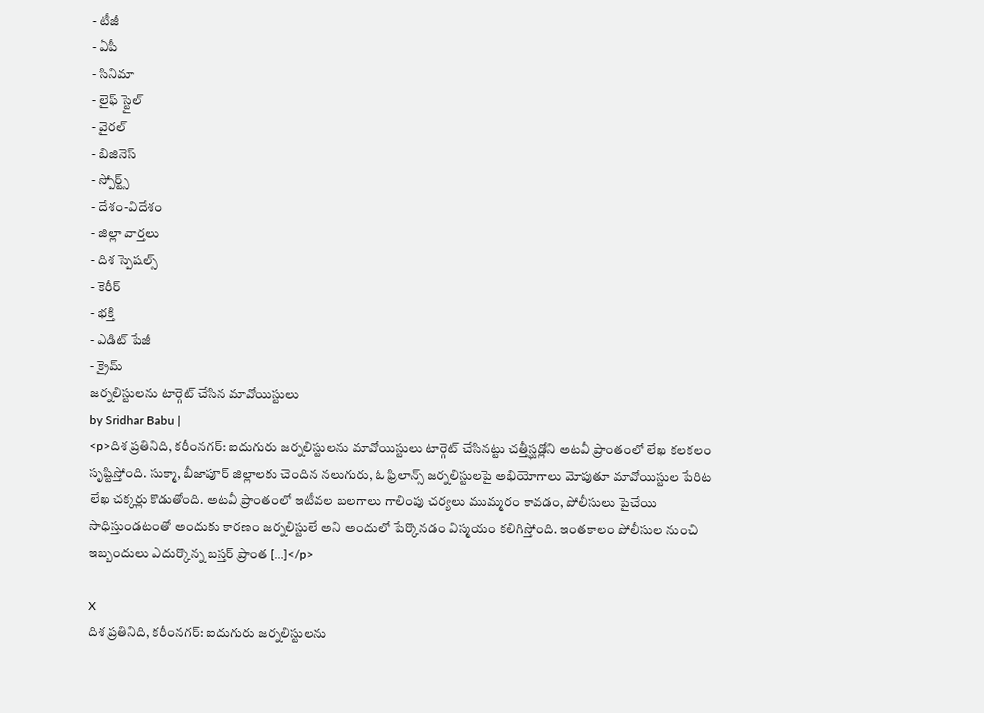- టీజీ
- ఏపీ
- సినిమా
- లైఫ్ స్టైల్
- వైరల్
- బిజినెస్
- స్పోర్ట్స్
- దేశం-విదేశం
- జిల్లా వార్తలు
- దిశ స్పెషల్స్
- కెరీర్
- భక్తి
- ఎడిట్ పేజీ
- క్రైమ్
జర్నలిస్టులను టార్గెట్ చేసిన మావోయిస్టులు
by Sridhar Babu |
<p>దిశ ప్రతినిది, కరీంనగర్: ఐదుగురు జర్నలిస్టులను మావోయిస్టులు టార్గెట్ చేసినట్టు చత్తీస్ఘడ్లోని అటవీ ప్రాంతంలో లేఖ కలకలం సృష్టిస్తోంది. సుక్మా, బీజాపూర్ జిల్లాలకు చెందిన నలుగురు, ఓ ఫ్రిలాన్స్ జర్నలిస్టులపై అభియోగాలు మోపుతూ మావోయిస్టుల పేరిట లేఖ చక్కర్లు కొడుతోంది. అటవీ ప్రాంతంలో ఇటీవల బలగాలు గాలింపు చర్యలు ముమ్మరం కావడం, పోలీసులు పైచేయి సాధిస్తుండటంతో అందుకు కారణం జర్నలిస్టులే అని అందులో పేర్కొనడం విస్మయం కలిగిస్తోంది. ఇంతకాలం పోలీసుల నుంచి ఇబ్బందులు ఎదుర్కొన్న బస్తర్ ప్రాంత […]</p>

X
దిశ ప్రతినిది, కరీంనగర్: ఐదుగురు జర్నలిస్టులను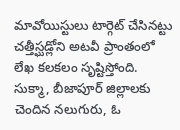మావోయిస్టులు టార్గెట్ చేసినట్టు చత్తీస్ఘడ్లోని అటవీ ప్రాంతంలో లేఖ కలకలం సృష్టిస్తోంది. సుక్మా, బీజాపూర్ జిల్లాలకు చెందిన నలుగురు, ఓ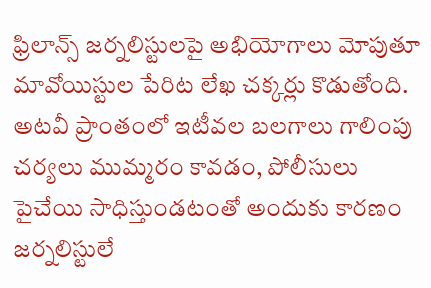ఫ్రిలాన్స్ జర్నలిస్టులపై అభియోగాలు మోపుతూ మావోయిస్టుల పేరిట లేఖ చక్కర్లు కొడుతోంది. అటవీ ప్రాంతంలో ఇటీవల బలగాలు గాలింపు చర్యలు ముమ్మరం కావడం, పోలీసులు పైచేయి సాధిస్తుండటంతో అందుకు కారణం జర్నలిస్టులే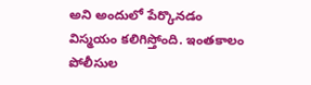అని అందులో పేర్కొనడం విస్మయం కలిగిస్తోంది. ఇంతకాలం పోలీసుల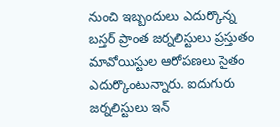నుంచి ఇబ్బందులు ఎదుర్కొన్న బస్తర్ ప్రాంత జర్నలిస్టులు ప్రస్తుతం మావోయిస్టుల ఆరోపణలు సైతం ఎదుర్కొంటున్నారు. ఐదుగురు జర్నలిస్టులు ఇన్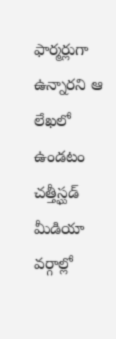ఫార్మర్లుగా ఉన్నారని ఆ లేఖలో ఉండటం చత్తీస్ఘడ్ మీడియా వర్గాల్లో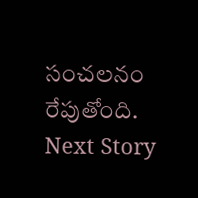సంచలనం రేపుతోంది.
Next Story